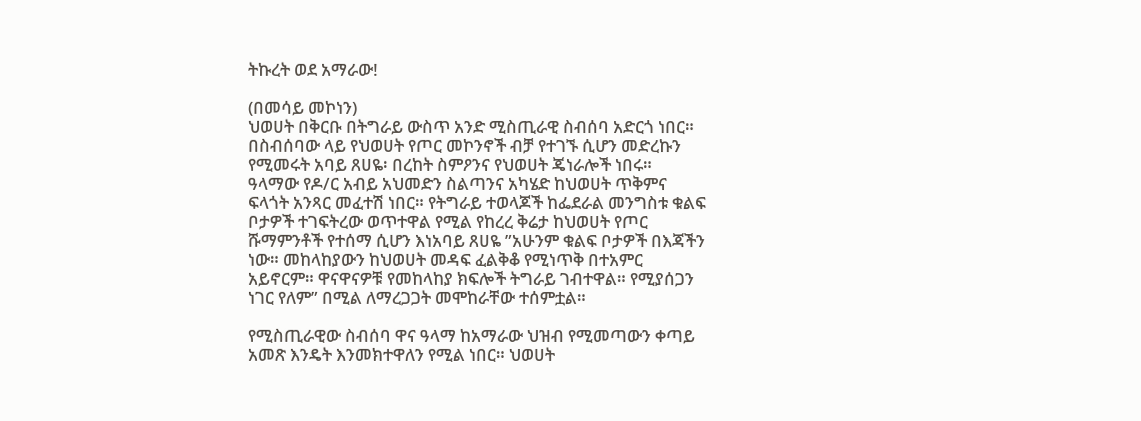ትኩረት ወደ አማራው!

(በመሳይ መኮነን)
ህወሀት በቅርቡ በትግራይ ውስጥ አንድ ሚስጢራዊ ስብሰባ አድርጎ ነበር። በስብሰባው ላይ የህወሀት የጦር መኮንኖች ብቻ የተገኙ ሲሆን መድረኩን የሚመሩት አባይ ጸሀዬ፡ በረከት ስምዖንና የህወሀት ጄነራሎች ነበሩ። ዓላማው የዶ/ር አብይ አህመድን ስልጣንና አካሄድ ከህወሀት ጥቅምና ፍላጎት አንጻር መፈተሽ ነበር። የትግራይ ተወላጆች ከፌደራል መንግስቱ ቁልፍ ቦታዎች ተገፍትረው ወጥተዋል የሚል የከረረ ቅሬታ ከህወሀት የጦር ሹማምንቶች የተሰማ ሲሆን እነአባይ ጸሀዬ ”አሁንም ቁልፍ ቦታዎች በእጃችን ነው። መከላከያውን ከህወሀት መዳፍ ፈልቅቆ የሚነጥቅ በተአምር አይኖርም። ዋናዋናዎቹ የመከላከያ ክፍሎች ትግራይ ገብተዋል። የሚያሰጋን ነገር የለም” በሚል ለማረጋጋት መሞከራቸው ተሰምቷል።

የሚስጢራዊው ስብሰባ ዋና ዓላማ ከአማራው ህዝብ የሚመጣውን ቀጣይ አመጽ እንዴት እንመክተዋለን የሚል ነበር። ህወሀት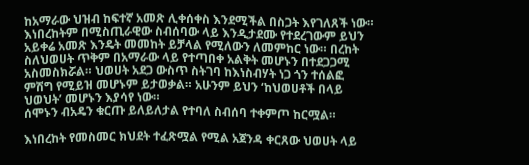ከአማራው ህዝብ ከፍተኛ አመጽ ሊቀሰቀስ እንደሚችል በስጋት እየገለጸች ነው። እነበረከትም በሚስጢራዊው ስብሰባው ላይ እንዲታደሙ የተደረገውም ይህን አይቀሬ አመጽ እንዴት መመከት ይቻላል የሚለውን ለመምከር ነው። በረከት ስለህወሀት ጥቅም በአማራው ላይ የተጣበቀ አልቅት መሆኑን በተደጋጋሚ አስመስክሯል። ህወሀት አደጋ ውስጥ ስትገባ ከእነስብሃት ነጋ ጎን ተሰልፎ ምሽግ የሚይዝ መሆኑም ይታወቃል። አሁንም ይህን ‘ከህወሀቶች በላይ ህወህት’ መሆኑን እያሳየ ነው።
ሰሞኑን ብአዴን ቁርጡ ይለይለታል የተባለ ስብሰባ ተቀምጦ ከርሟል።

እነበረከት የመስመር ክህደት ተፈጽሟል የሚል አጀንዳ ቀርጸው ህወሀት ላይ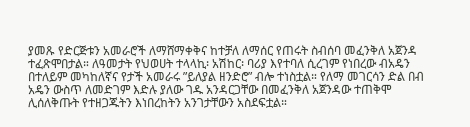ያመጹ የድርጅቱን አመራሮች ለማሸማቀቅና ከተቻለ ለማሰር የጠሩት ስብሰባ መፈንቅለ አጀንዳ ተፈጽሞበታል። ለዓመታት የህወሀት ተላላኪ፡ አሽከር፡ ባሪያ እየተባለ ሲረገም የነበረው ብአዴን በተለይም መካከለኛና የታች አመራሩ ”ይለያል ዘንድሮ” ብሎ ተነስቷል። የለማ መገርሳን ድል በብ አዴን ውስጥ ለመድገም እድሉ ያለው ገዱ አንዳርጋቸው በመፈንቅለ አጀንዳው ተጠቅሞ ሊሰለቅጡት የተዘጋጁትን እነበረከትን አንገታቸውን አስደፍቷል።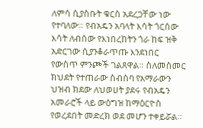ለምሳ ሲያስቡት ቁርስ አደረጋቸው ነው የተባለው። የብአዴን አባላት እሳት ጎርሰው እሳት ለብሰው የእነበረከትን ጎራ ከፍ ዝቅ አድርገው ሲያንቆራጥጡ እንደነበር የውስጥ ምንጮች ገልጸዋል። ስለመስመር ክህደት የተጠራው ስብሰባ የአማራውን ህዝብ ክደው ለህወሀት ያደሩ የብአዴን አመራሮች ላይ ውዕግዝ ከማዕርዮስ የወረደበት መድረክ ወደ መሆን ተቀይሯል።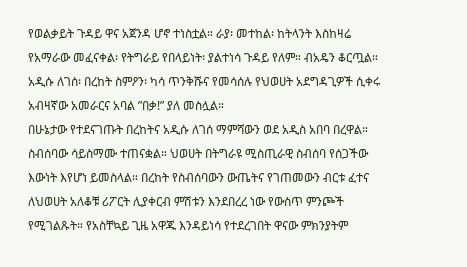የወልቃይት ጉዳይ ዋና አጀንዳ ሆኖ ተነስቷል። ራያ፡ መተከል፡ ከትላንት እስከዛሬ የአማራው መፈናቀል፡ የትግራይ የበላይነት፡ ያልተነሳ ጉዳይ የለም። ብአዴን ቆርጧል። አዲሱ ለገሰ፡ በረከት ስምዖን፡ ካሳ ጥንቅሹና የመሳሰሉ የህወሀት አደግዳጊዎች ሲቀሩ አብዛኛው አመራርና አባል ”በቃ!” ያለ መስሏል።
በሁኔታው የተደናገጡት በረከትና አዲሱ ለገሰ ማምሻውን ወደ አዲስ አበባ በረዋል። ስብሰባው ሳይስማሙ ተጠናቋል። ህወሀት በትግራዩ ሚስጢራዊ ስብሰባ የሰጋችው እውነት እየሆነ ይመስላል። በረከት የስብሰባውን ውጤትና የገጠመውን ብርቱ ፈተና ለህወሀት አለቆቹ ሪፖርት ሊያቀርብ ምሽቱን እንደበረረ ነው የውስጥ ምንጮች የሚገልጹት። የአስቸኳይ ጊዜ አዋጁ እንዳይነሳ የተደረገበት ዋናው ምክንያትም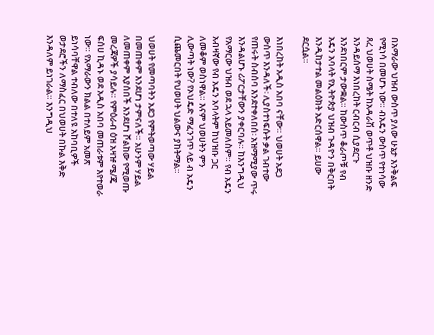በአማራው ህዝብ ውስጥ ያለው ሁኔታ እንቅልፍ የሚነሳ በመሆኑ ነው። ብአዴን ውስጥ የተነሳው ጸረ ህወሀት ስሜት ከአዳራሽ ወጥቶ ህዝቡ ዘንድ እንዳይሰማ እነበረከት ርብርብ ሲያደርጉ እንደነበርም ታውቋል። ከውስጥ ቆራጦቹ የብ አዴን አባላት የኢትዮጵያ ህዝብ ጉዳዮን በቅርበት እንዲከታተል መልዕክት አድርሰዋል። ይሀው ደርሷል።

እነበረከት አዲስ አበባ ናቸው። ህወሀት አደጋ ውስጥ እንዳለች፡ ሊያስተነፍሱት ቃል ገብተው የጠሩት ስብሰባ እንደተቀለበሰ፡ አዝማሚያው ጥሩ እንዳልሆኑ ሪፖርታቸውን ያቀርባሉ። ከእንግዲህ የአማርው ህዝብ ወደ ኋላ አይመለስም። የብ አዴን አብዛኛው የብ አዴን አባላትም ከህዝቡ ጋር ለመቆም ወስነዋል። እናም ህወሀትን ምን ሊውጣት ነው? የኦህዴድ ማፈንገጥ ላይ ብ አዴን ሲጨመርበት የህወሀት ህልውና ያከትማል።

ህወሀት የመጣባትን አደጋ የምትወጣው ሃይል በመጠቀም እንደሆነ ታምናለች። አሁንም ሃይል ለመጠቀም እያሰበች እንደሆነ ሾልከው የሚወጡ መረጃዎች ያሳይሉ። የምዕራብ ዕዝ አዛዡ ሜ/ጄ ፍሰሀ ኪዳኑ ወደ አዲስ አበባ መጠራቱም እየተወራ ነው። የአማራውን ክልል በተለይም አመጽ ይነሳባቸዋል ተብለው በተለዩ አከባቢዎች ወታደሮችን ለማስፈር በህወሀት በኩል እቅድ እንዳለም ይነገራል። እንግዲህ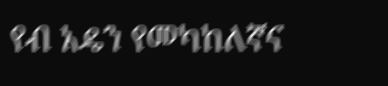የብ አዴን የመካከለኛና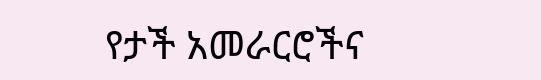የታች አመራርሮችና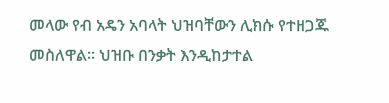መላው የብ አዴን አባላት ህዝባቸውን ሊክሱ የተዘጋጁ መስለዋል። ህዝቡ በንቃት እንዲከታተል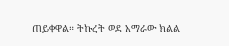ጠይቀዋል። ትኩረት ወደ አማራው ክልል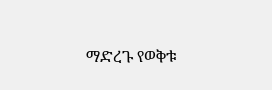ማድረጉ የወቅቱ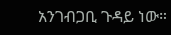አንገብጋቢ ጉዳይ ነው።